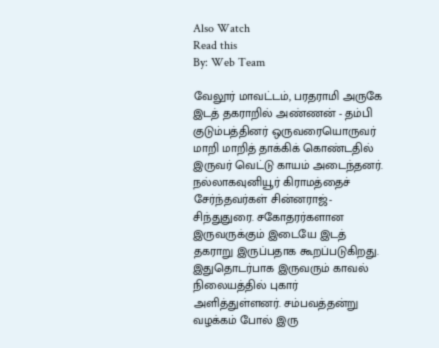Also Watch
Read this
By: Web Team

வேலூர் மாவட்டம், பரதராமி அருகே இடத் தகராறில் அண்ணன் - தம்பி குடும்பத்தினர் ஒருவரையொருவர் மாறி மாறித் தாக்கிக் கொண்டதில் இருவர் வெட்டு காயம் அடைந்தனர். நல்லாகவுனியூர் கிராமத்தைச் சேர்ந்தவர்கள் சின்னராஜ்- சிந்துதுரை. சகோதரர்களான இருவருக்கும் இடையே இடத் தகராறு இருப்பதாக கூறப்படுகிறது. இதுதொடர்பாக இருவரும் காவல் நிலையத்தில் புகார் அளித்துள்ளனர். சம்பவத்தன்று வழக்கம் போல் இரு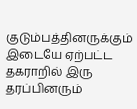குடும்பத்தினருக்கும் இடையே ஏற்பட்ட தகராறில் இரு தரப்பினரும்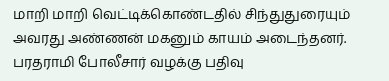மாறி மாறி வெட்டிக்கொண்டதில் சிந்துதுரையும் அவரது அண்ணன் மகனும் காயம் அடைந்தனர். பரதராமி போலீசார் வழக்கு பதிவு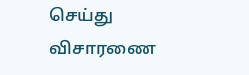செய்து விசாரணை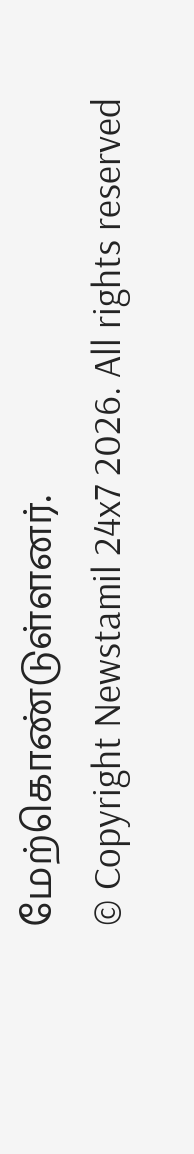மேற்கொண்டுள்ளனர்.
© Copyright Newstamil 24x7 2026. All rights reserved